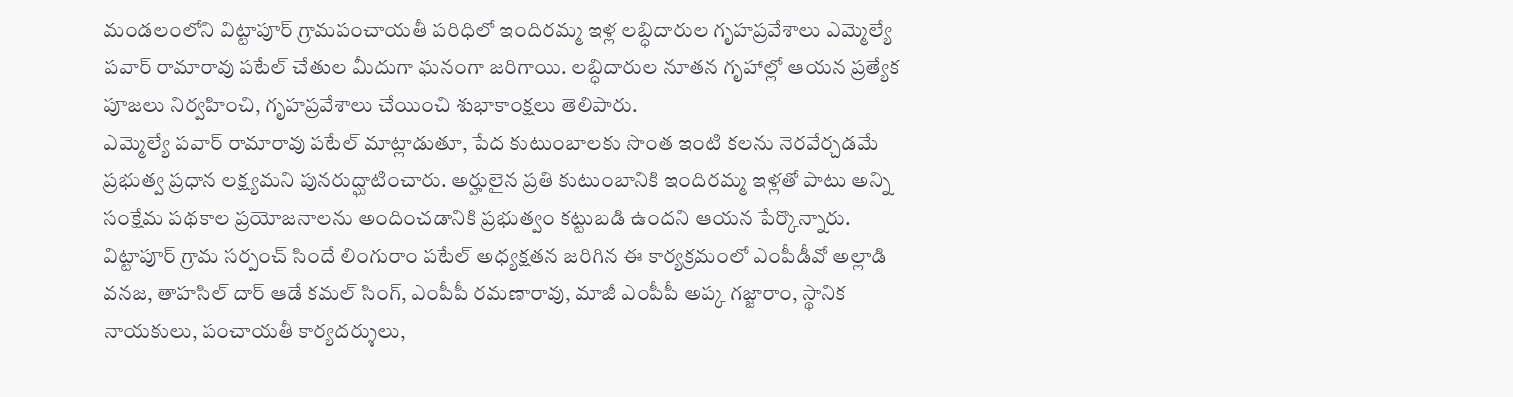మండలంలోని విట్టాపూర్ గ్రామపంచాయతీ పరిధిలో ఇందిరమ్మ ఇళ్ల లబ్ధిదారుల గృహప్రవేశాలు ఎమ్మెల్యే పవార్ రామారావు పటేల్ చేతుల మీదుగా ఘనంగా జరిగాయి. లబ్ధిదారుల నూతన గృహాల్లో ఆయన ప్రత్యేక పూజలు నిర్వహించి, గృహప్రవేశాలు చేయించి శుభాకాంక్షలు తెలిపారు.
ఎమ్మెల్యే పవార్ రామారావు పటేల్ మాట్లాడుతూ, పేద కుటుంబాలకు సొంత ఇంటి కలను నెరవేర్చడమే ప్రభుత్వ ప్రధాన లక్ష్యమని పునరుద్ఘాటించారు. అర్హులైన ప్రతి కుటుంబానికి ఇందిరమ్మ ఇళ్లతో పాటు అన్ని సంక్షేమ పథకాల ప్రయోజనాలను అందించడానికి ప్రభుత్వం కట్టుబడి ఉందని ఆయన పేర్కొన్నారు.
విట్టాపూర్ గ్రామ సర్పంచ్ సిందే లింగురాం పటేల్ అధ్యక్షతన జరిగిన ఈ కార్యక్రమంలో ఎంపీడీవో అల్లాడి వనజ, తాహసిల్ దార్ ఆడే కమల్ సింగ్, ఎంపీపీ రమణారావు, మాజీ ఎంపీపీ అప్క గజ్జారాం, స్థానిక నాయకులు, పంచాయతీ కార్యదర్శులు,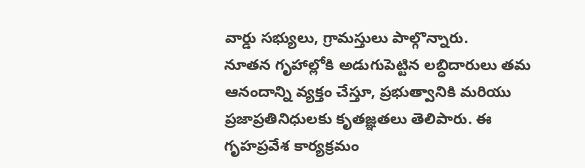వార్డు సభ్యులు, గ్రామస్తులు పాల్గొన్నారు.
నూతన గృహాల్లోకి అడుగుపెట్టిన లబ్ధిదారులు తమ ఆనందాన్ని వ్యక్తం చేస్తూ, ప్రభుత్వానికి మరియు ప్రజాప్రతినిధులకు కృతజ్ఞతలు తెలిపారు. ఈ గృహప్రవేశ కార్యక్రమం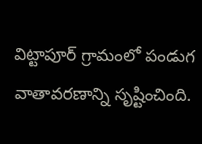విట్టాపూర్ గ్రామంలో పండుగ వాతావరణాన్ని సృష్టించింది.